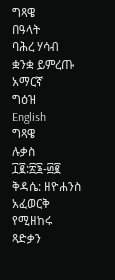ግጻዌ
በዓላት
ባሕረ ሃሳብ
ቋንቋ ይምረጡ
አማርኛ
ግዕዝ
English
ግጻዌ
ሉቃስ ፲፪:፳፮-፴፪
ቅዳሴ: ዘዮሐንስ አፈወርቅ
የሚዘከሩ ጻድቃን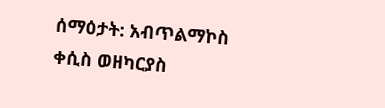ሰማዕታት: አብጥልማኮስ ቀሲስ ወዘካርያስ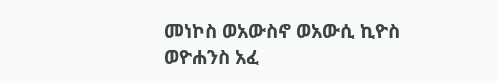መነኮስ ወአውስኖ ወአውሲ ኪዮስ ወዮሐንስ አፈ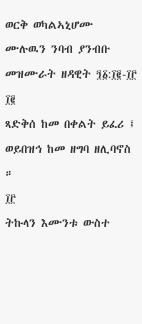ወርቅ ወካልኣኒሆሙ
ሙሉዉን ንባብ ያንብቡ
መዝሙራት ዘዳዊት ፺፩:፲፪-፲፫
፲፪
ጻድቅሰ ከመ በቀልት ይፈሪ ፤ ወይበዝኅ ከመ ዘግባ ዘሊባኖስ ።
፲፫
ትኩላን እሙንቱ ውስተ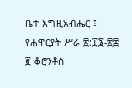ቤተ እግዚአብሔር ፤
የሐዋርያት ሥራ ፳:፲፮-፳፰
፪ ቆሮንቶስ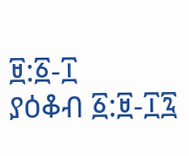፱:፩-፲
ያዕቆብ ፩:፱-፲፯